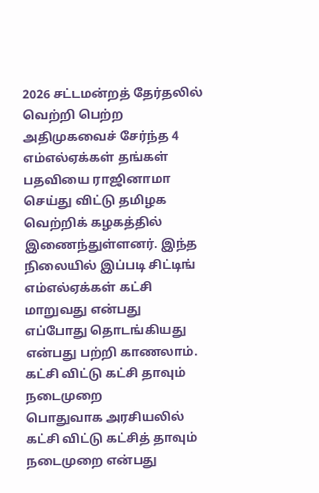2026 சட்டமன்றத் தேர்தலில் வெற்றி பெற்ற அதிமுகவைச் சேர்ந்த 4 எம்எல்ஏக்கள் தங்கள் பதவியை ராஜினாமா செய்து விட்டு தமிழக வெற்றிக் கழகத்தில் இணைந்துள்ளனர். இந்த நிலையில் இப்படி சிட்டிங் எம்எல்ஏக்கள் கட்சி மாறுவது என்பது எப்போது தொடங்கியது என்பது பற்றி காணலாம்.
கட்சி விட்டு கட்சி தாவும் நடைமுறை
பொதுவாக அரசியலில் கட்சி விட்டு கட்சித் தாவும் நடைமுறை என்பது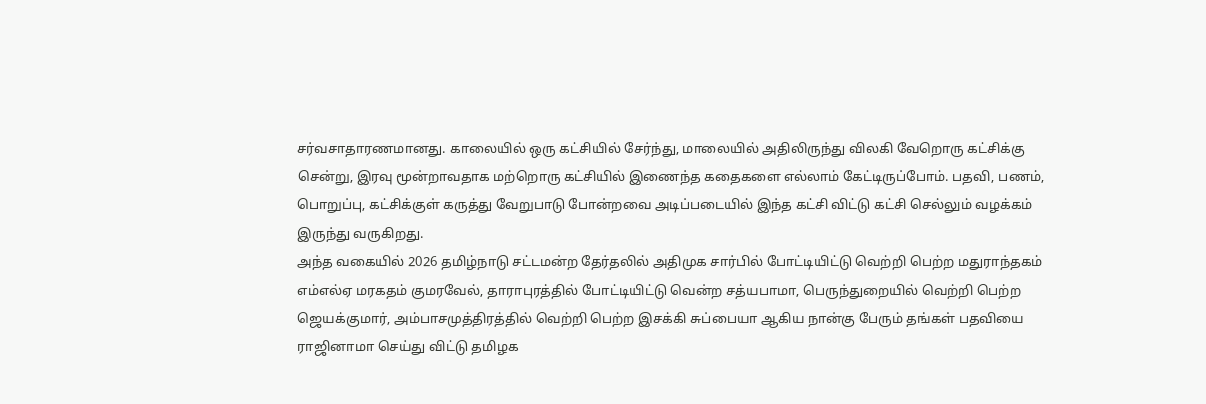சர்வசாதாரணமானது. காலையில் ஒரு கட்சியில் சேர்ந்து, மாலையில் அதிலிருந்து விலகி வேறொரு கட்சிக்கு சென்று, இரவு மூன்றாவதாக மற்றொரு கட்சியில் இணைந்த கதைகளை எல்லாம் கேட்டிருப்போம். பதவி, பணம், பொறுப்பு, கட்சிக்குள் கருத்து வேறுபாடு போன்றவை அடிப்படையில் இந்த கட்சி விட்டு கட்சி செல்லும் வழக்கம் இருந்து வருகிறது.
அந்த வகையில் 2026 தமிழ்நாடு சட்டமன்ற தேர்தலில் அதிமுக சார்பில் போட்டியிட்டு வெற்றி பெற்ற மதுராந்தகம் எம்எல்ஏ மரகதம் குமரவேல், தாராபுரத்தில் போட்டியிட்டு வென்ற சத்யபாமா, பெருந்துறையில் வெற்றி பெற்ற ஜெயக்குமார், அம்பாசமுத்திரத்தில் வெற்றி பெற்ற இசக்கி சுப்பையா ஆகிய நான்கு பேரும் தங்கள் பதவியை ராஜினாமா செய்து விட்டு தமிழக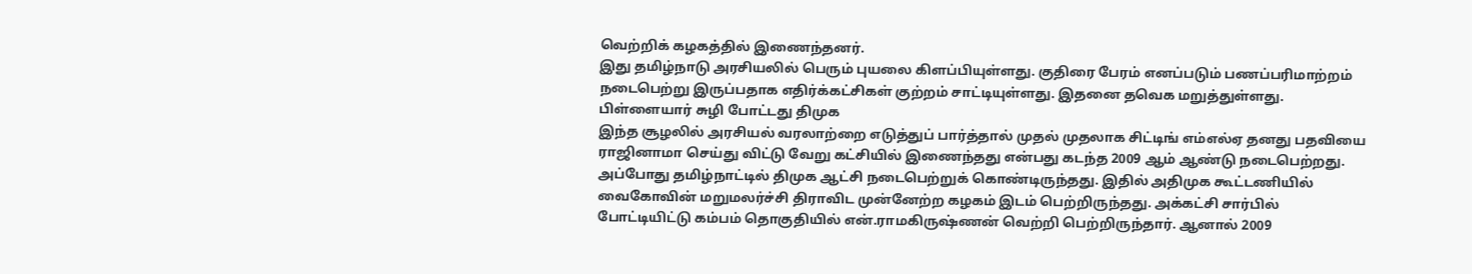வெற்றிக் கழகத்தில் இணைந்தனர்.
இது தமிழ்நாடு அரசியலில் பெரும் புயலை கிளப்பியுள்ளது. குதிரை பேரம் எனப்படும் பணப்பரிமாற்றம் நடைபெற்று இருப்பதாக எதிர்க்கட்சிகள் குற்றம் சாட்டியுள்ளது. இதனை தவெக மறுத்துள்ளது.
பிள்ளையார் சுழி போட்டது திமுக
இந்த சூழலில் அரசியல் வரலாற்றை எடுத்துப் பார்த்தால் முதல் முதலாக சிட்டிங் எம்எல்ஏ தனது பதவியை ராஜினாமா செய்து விட்டு வேறு கட்சியில் இணைந்தது என்பது கடந்த 2009 ஆம் ஆண்டு நடைபெற்றது.
அப்போது தமிழ்நாட்டில் திமுக ஆட்சி நடைபெற்றுக் கொண்டிருந்தது. இதில் அதிமுக கூட்டணியில் வைகோவின் மறுமலர்ச்சி திராவிட முன்னேற்ற கழகம் இடம் பெற்றிருந்தது. அக்கட்சி சார்பில் போட்டியிட்டு கம்பம் தொகுதியில் என்.ராமகிருஷ்ணன் வெற்றி பெற்றிருந்தார். ஆனால் 2009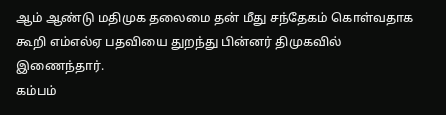ஆம் ஆண்டு மதிமுக தலைமை தன் மீது சந்தேகம் கொள்வதாக கூறி எம்எல்ஏ பதவியை துறந்து பின்னர் திமுகவில் இணைந்தார்.
கம்பம்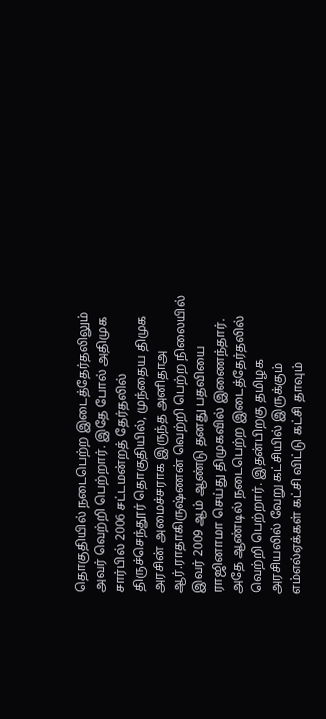தொகுதியில் நடைபெற்ற இடைத்தேர்தலிலும் அவர் வெற்றி பெற்றார். இதே போல் அதிமுக சார்பில் 2006 சட்டமன்றத் தேர்தலில் திருச்செந்தூர் தொகுதியில், முந்தைய திமுக அரசின் அமைச்சராக இருந்த அனிதாஅ ஆர்.ராதாகிருஷ்ணன் வெற்றி பெற்ற நிலையில் இவர் 2009 ஆம் ஆண்டு தனது பதவியை ராஜினாமா செய்து திமுகவில் இணைந்தார். அதே ஆண்டில் நடைபெற்ற இடைத்தேர்தலில் வெற்றி பெற்றார். இதன்பிறகு தமிழக அரசியலில் வேறு கட்சியில் இருக்கும் எம்எல்ஏக்கள் கட்சி விட்டு கட்சி தாவும்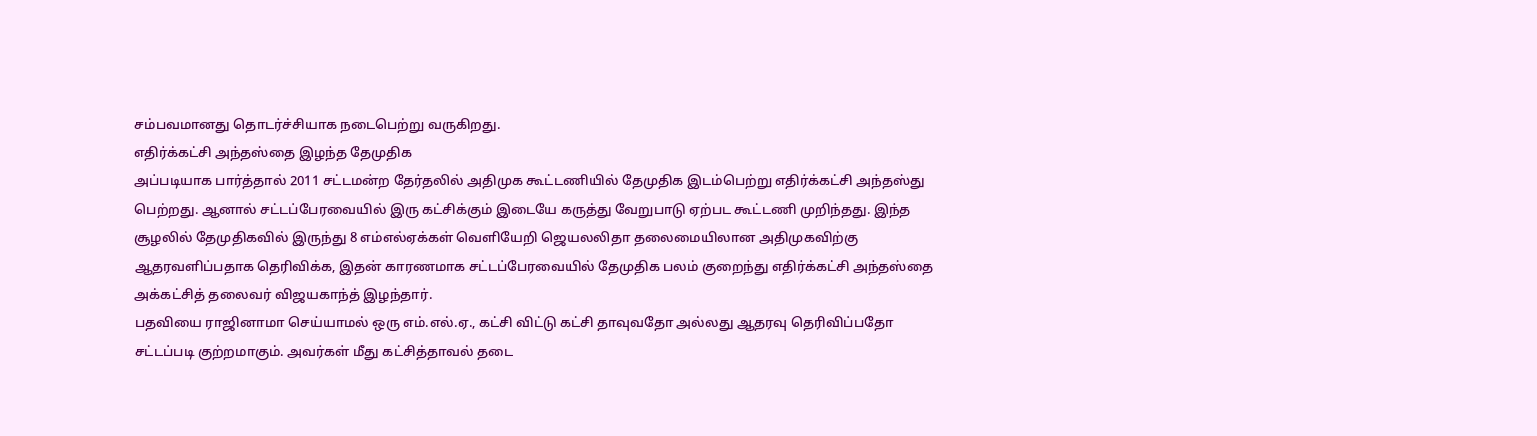சம்பவமானது தொடர்ச்சியாக நடைபெற்று வருகிறது.
எதிர்க்கட்சி அந்தஸ்தை இழந்த தேமுதிக
அப்படியாக பார்த்தால் 2011 சட்டமன்ற தேர்தலில் அதிமுக கூட்டணியில் தேமுதிக இடம்பெற்று எதிர்க்கட்சி அந்தஸ்து பெற்றது. ஆனால் சட்டப்பேரவையில் இரு கட்சிக்கும் இடையே கருத்து வேறுபாடு ஏற்பட கூட்டணி முறிந்தது. இந்த சூழலில் தேமுதிகவில் இருந்து 8 எம்எல்ஏக்கள் வெளியேறி ஜெயலலிதா தலைமையிலான அதிமுகவிற்கு ஆதரவளிப்பதாக தெரிவிக்க, இதன் காரணமாக சட்டப்பேரவையில் தேமுதிக பலம் குறைந்து எதிர்க்கட்சி அந்தஸ்தை அக்கட்சித் தலைவர் விஜயகாந்த் இழந்தார்.
பதவியை ராஜினாமா செய்யாமல் ஒரு எம்.எல்.ஏ., கட்சி விட்டு கட்சி தாவுவதோ அல்லது ஆதரவு தெரிவிப்பதோ சட்டப்படி குற்றமாகும். அவர்கள் மீது கட்சித்தாவல் தடை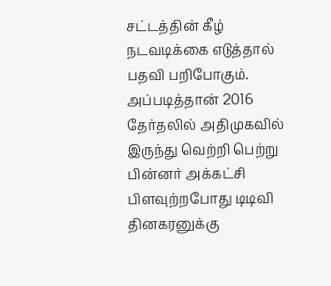சட்டத்தின் கீழ் நடவடிக்கை எடுத்தால் பதவி பறிபோகும். அப்படித்தான் 2016 தேர்தலில் அதிமுகவில் இருந்து வெற்றி பெற்று பின்னர் அக்கட்சி பிளவுற்றபோது டிடிவி தினகரனுக்கு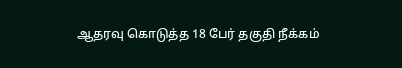ஆதரவு கொடுத்த 18 பேர் தகுதி நீக்கம்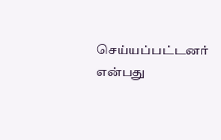செய்யப்பட்டனர் என்பது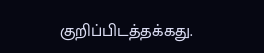குறிப்பிடத்தக்கது.